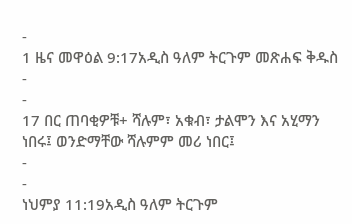-
1 ዜና መዋዕል 9:17አዲስ ዓለም ትርጉም መጽሐፍ ቅዱስ
-
-
17 በር ጠባቂዎቹ+ ሻሉም፣ አቁብ፣ ታልሞን እና አሂማን ነበሩ፤ ወንድማቸው ሻሉምም መሪ ነበር፤
-
-
ነህምያ 11:19አዲስ ዓለም ትርጉም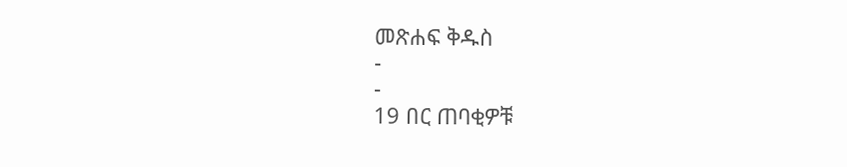መጽሐፍ ቅዱስ
-
-
19 በር ጠባቂዎቹ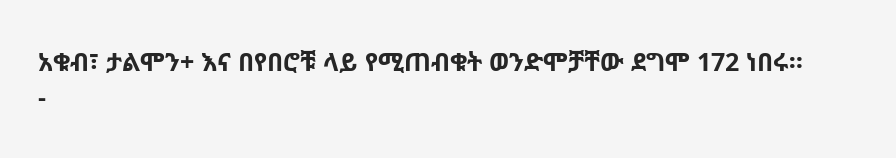አቁብ፣ ታልሞን+ እና በየበሮቹ ላይ የሚጠብቁት ወንድሞቻቸው ደግሞ 172 ነበሩ።
-